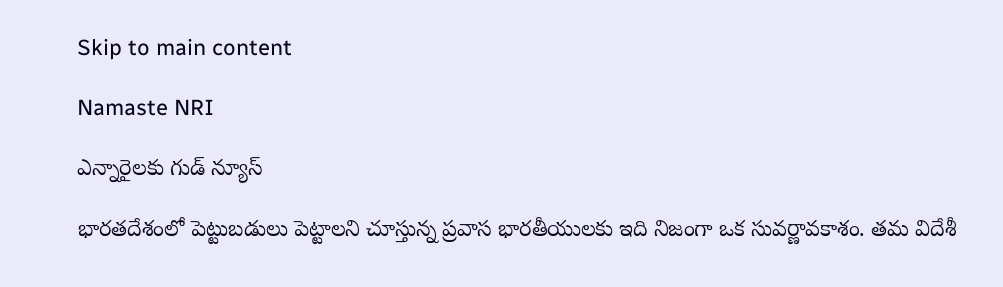Skip to main content

Namaste NRI

ఎన్నారైలకు గుడ్ న్యూస్

భారతదేశంలో పెట్టుబడులు పెట్టాలని చూస్తున్న ప్రవాస భారతీయులకు ఇది నిజంగా ఒక సువర్ణావకాశం. తమ విదేశీ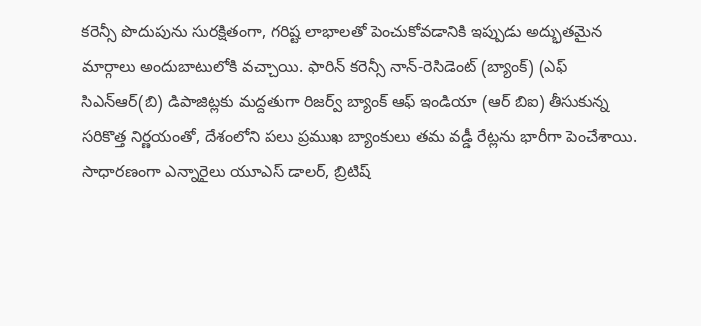కరెన్సీ పొదుపును సురక్షితంగా, గరిష్ట లాభాలతో పెంచుకోవడానికి ఇప్పుడు అద్భుతమైన మార్గాలు అందుబాటులోకి వచ్చాయి. ఫారిన్ కరెన్సీ నాన్-రెసిడెంట్ (బ్యాంక్) (ఎఫ్ సిఎన్ఆర్(బి) డిపాజిట్లకు మద్దతుగా రిజర్వ్ బ్యాంక్ ఆఫ్ ఇండియా (ఆర్ బిఐ) తీసుకున్న సరికొత్త నిర్ణయంతో, దేశంలోని పలు ప్రముఖ బ్యాంకులు తమ వడ్డీ రేట్లను భారీగా పెంచేశాయి. సాధారణంగా ఎన్నారైలు యూఎస్ డాలర్, బ్రిటిష్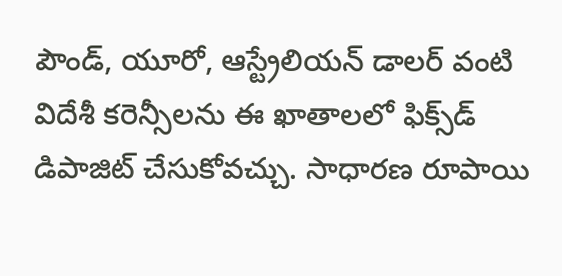పౌండ్, యూరో, ఆస్ట్రేలియన్ డాలర్ వంటి విదేశీ కరెన్సీలను ఈ ఖాతాలలో ఫిక్స్‌డ్ డిపాజిట్ చేసుకోవచ్చు. సాధారణ రూపాయి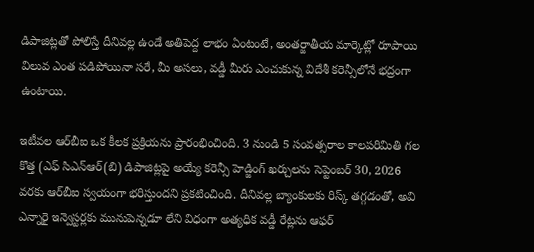డిపాజిట్లతో పోలిస్తే దీనివల్ల ఉండే అతిపెద్ద లాభం ఏంటంటే, అంతర్జాతీయ మార్కెట్లో రూపాయి విలువ ఎంత పడిపోయినా సరే, మీ అసలు, వడ్డీ మీరు ఎంచుకున్న విదేశీ కరెన్సీలోనే భద్రంగా ఉంటాయి.

ఇటీవల ఆర్‌బీఐ ఒక కీలక ప్రక్రియను ప్రారంభించింది. 3 నుండి 5 సంవత్సరాల కాలపరిమితి గల కొత్త (ఎఫ్ సిఎన్ఆర్(బి) డిపాజిట్లపై అయ్యే కరెన్సీ హెడ్జింగ్ ఖర్చులను సెప్టెంబర్ 30, 2026 వరకు ఆర్‌బీఐ స్వయంగా భరిస్తుందని ప్రకటించింది. దీనివల్ల బ్యాంకులకు రిస్క్ తగ్గడంతో, అవి ఎన్నారై ఇన్వెస్టర్లకు మునుపెన్నడూ లేని విధంగా అత్యధిక వడ్డీ రేట్లను ఆఫర్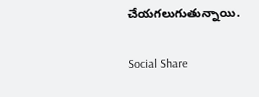చేయగలుగుతున్నాయి.

Social Share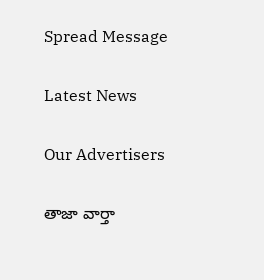Spread Message

Latest News

Our Advertisers

తాజా వార్తా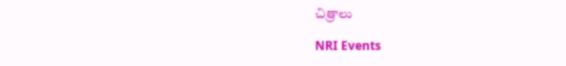చిత్రాలు

NRI Events